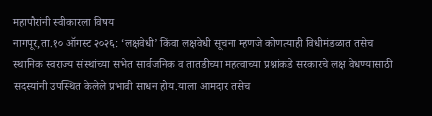महापौरांनी स्वीकारला विषय
नागपूर,ता.१० ऑगस्ट २०२६: ‘लक्षवेधी’ किंवा लक्षवेधी सूचना म्हणजे कोणत्याही विधीमंडळात तसेच स्थानिक स्वराज्य संस्थांच्या सभेत सार्वजनिक व तातडीच्या महत्वाच्या प्रश्नांकडे सरकारचे लक्ष वेधण्यासाठी सदस्यांनी उपस्थित केलेले प्रभावी साधन होय.याला आमदार तसेच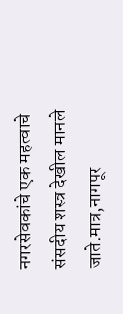नगरसेवकांचे एक महत्वाचे संसदीय शस्त्र देखील मानले जाते.मात्र,नागपूर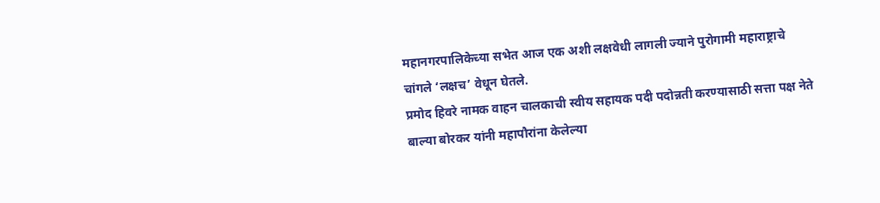महानगरपालिकेच्या सभेत आज एक अशी लक्षवेधी लागली ज्याने पुरोगामी महाराष्ट्राचे चांगले ‘लक्षच’ वेधून घेतले.
प्रमोद हिवरे नामक वाहन चालकाची स्वीय सहायक पदी पदोन्नती करण्यासाठी सत्ता पक्ष नेते बाल्या बोरकर यांनी महापौरांना केलेल्या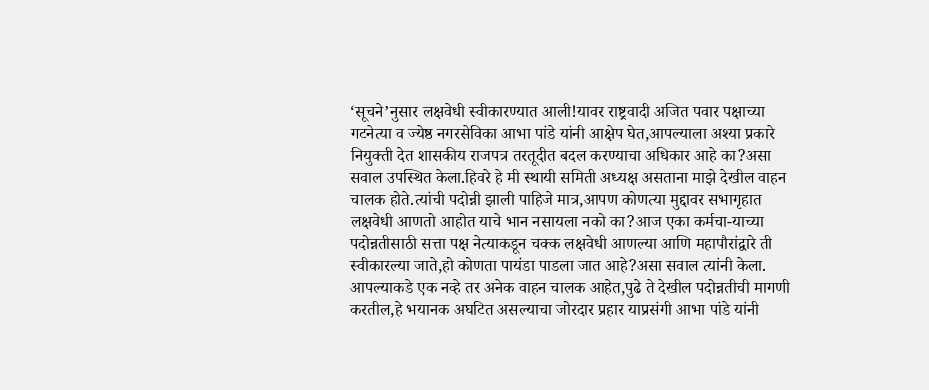‘सूचने’नुसार लक्षवेधी स्वीकारण्यात आली!यावर राष्ट्रवादी अजित पवार पक्षाच्या गटनेत्या व ज्येष्ठ नगरसेविका आभा पांडे यांनी आक्षेप घेत,आपल्याला अश्या प्रकारे नियुक्ती देत शासकीय राजपत्र तरतूदीत बदल करण्याचा अधिकार आहे का?असा सवाल उपस्थित केला.हिवरे हे मी स्थायी समिती अध्यक्ष असताना माझे देखील वाहन चालक होते.त्यांची पदोन्नी झाली पाहिजे मात्र,आपण कोणत्या मुद्दावर सभागृहात लक्षवेधी आणतो आहोत याचे भान नसायला नको का?आज एका कर्मचा-याच्या पदोन्नतीसाठी सत्ता पक्ष नेत्याकडून चक्क लक्षवेधी आणल्या आणि महापौरांद्वारे ती स्वीकारल्या जाते,हो कोणता पायंडा पाडला जात आहे?असा सवाल त्यांनी केला.
आपल्याकडे एक नव्हे तर अनेक वाहन चालक आहेत,पुढे ते देखील पदोन्नतीची मागणी करतील,हे भयानक अघटित असल्याचा जोरदार प्रहार याप्रसंगी आभा पांडे यांनी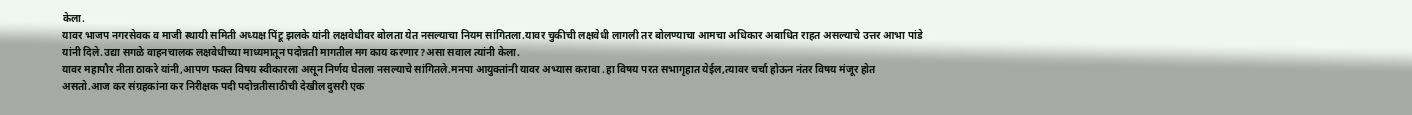केला.
यावर भाजप नगरसेवक व माजी स्थायी समिती अध्यक्ष पिंटू झलके यांनी लक्षवेधीवर बोलता येत नसल्याचा नियम सांगितला.यावर चुकीची लक्षवेधी लागली तर बोलण्याचा आमचा अधिकार अबाधित राहत असल्याचे उत्तर आभा पांडे यांनी दिले.उद्या सगळे वाहनचालक लक्षवेधीच्या माध्यमातून पदोन्नती मागतील मग काय करणार?असा सवाल त्यांनी केला.
यावर महापौर नीता ठाकरे यांनी,आपण फक्त विषय स्वीकारला असून निर्णय घेतला नसल्याचे सांगितले.मनपा आयुक्तांनी यावर अभ्यास करावा .हा विषय परत सभागृहात येईल,त्यावर चर्चा होऊन नंतर विषय मंजूर होत असतो.आज कर संग्रहकांना कर निरीक्षक पदी पदोन्नतीसाठीची देखील दुसरी एक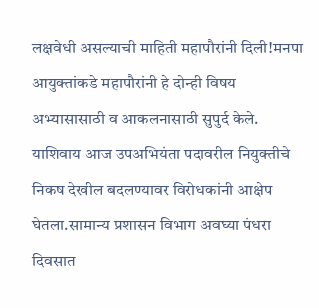लक्षवेधी असल्याची माहिती महापौरांनी दिली!मनपा आयुक्तांकडे महापौरांनी हे दोन्ही विषय अभ्यासासाठी व आकलनासाठी सुपुर्द केले.
याशिवाय आज उपअभियंता पदावरील नियुक्तीचे निकष देखील बदलण्यावर विरोधकांनी आक्षेप घेतला.सामान्य प्रशासन विभाग अवघ्या पंधरा दिवसात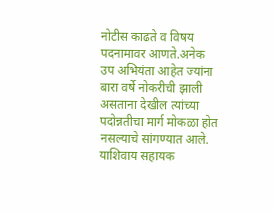नोटीस काढते व विषय पदनामावर आणते.अनेक उप अभियंता आहेत ज्यांना बारा वर्षे नोकरीची झाली असताना देखील त्यांच्या पदोन्नतीचा मार्ग मोकळा होत नसल्याचे सांगण्यात आले.
याशिवाय सहायक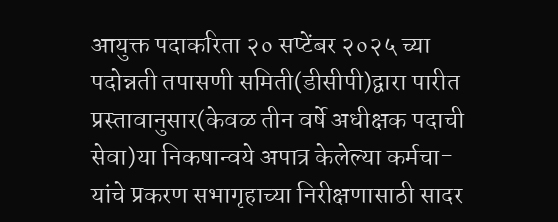आयुक्त पदाकरिता २० सप्टेंबर २०२५ च्या पदोन्नती तपासणी समिती(डीसीपी)द्वारा पारीत प्रस्तावानुसार(केवळ तीन वर्षे अधीक्षक पदाची सेवा)या निकषान्वये अपात्र केलेल्या कर्मचा-यांचे प्रकरण सभागृहाच्या निरीक्षणासाठी सादर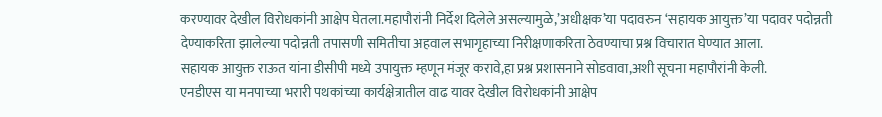करण्यावर देखील विरोधकांनी आक्षेप घेतला.महापौरांनी निर्देश दिलेले असल्यामुळे,’अधीक्षक’या पदावरुन ‘सहायक आयुक्त’या पदावर पदोन्नती देण्याकरिता झालेल्या पदोन्नती तपासणी समितीचा अहवाल सभागृहाच्या निरीक्षणाकरिता ठेवण्याचा प्रश्न विचारात घेण्यात आला.
सहायक आयुक्त राऊत यांना डीसीपी मध्ये उपायुक्त म्हणून मंजूर करावे,हा प्रश्न प्रशासनाने सोडवावा,अशी सूचना महापौरांनी केली.
एनडीएस या मनपाच्या भरारी पथकांच्या कार्यक्षेत्रातील वाढ यावर देखील विरोधकांनी आक्षेप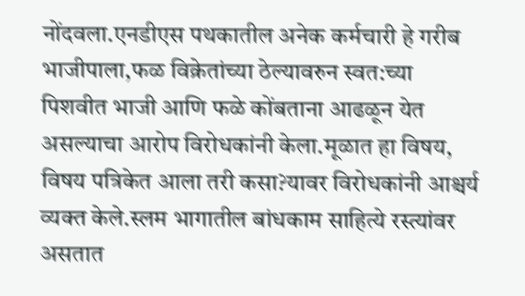नोंदवला.एनडीएस पथकातील अनेक कर्मचारी हे गरीब भाजीपाला,फळ विक्रेतांच्या ठेल्यावरुन स्वत:च्या पिशवीत भाजी आणि फळे कोंबताना आढळून येत असल्याचा आरोप विरोधकांनी केला.मूळात हा विषय, विषय पत्रिकेत आला तरी कसा?यावर विरोधकांनी आश्चर्य व्यक्त केले.स्लम भागातील बांधकाम साहित्ये रस्त्यांवर असतात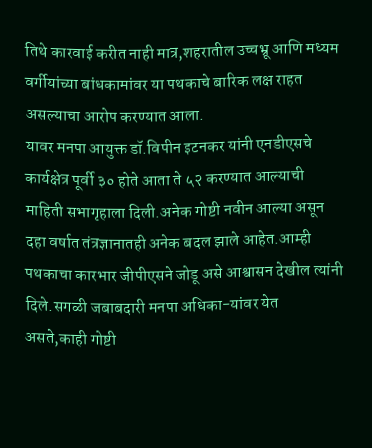तिथे कारवाई करीत नाही मात्र,शहरातील उच्चभ्रू आणि मध्यम वर्गीयांच्या बांधकामांवर या पथकाचे बारिक लक्ष राहत असल्याचा आरोप करण्यात आला.
यावर मनपा आयुक्त डॉ.विपीन इटनकर यांनी एनडीएसचे कार्यक्षेत्र पूर्वी ३० होते आता ते ५२ करण्यात आल्याची माहिती सभागृहाला दिली.अनेक गोष्टी नवीन आल्या असून दहा वर्षात तंत्रज्ञानातही अनेक बदल झाले आहेत.आम्ही पथकाचा कारभार जीपीएसने जोडू असे आश्वासन देखील त्यांनी दिले.सगळी जबाबदारी मनपा अधिका-यांवर येत असते,काही गोष्टी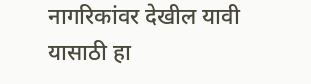नागरिकांवर देखील यावी यासाठी हा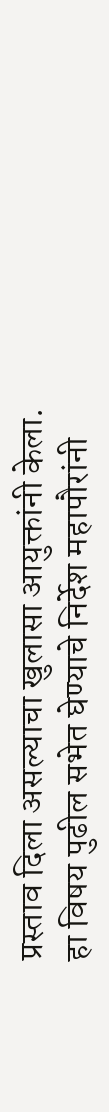प्रस्ताव दिला असल्याचा खुलासा आयुक्तांनी केला.
हा विषय पुढील सभेत घेण्याचे निर्देश महापौरांनी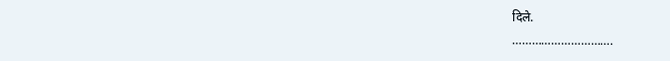दिले.
………………………….